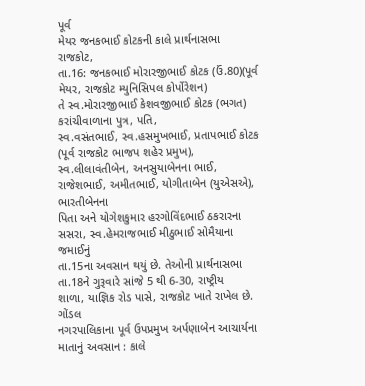પૂર્વ
મેયર જનકભાઈ કોટકની કાલે પ્રાર્થનાસભા
રાજકોટ,
તા.16: જનકભાઈ મોરારજીભાઈ કોટક (ઉં.80)(પૂર્વ મેયર, રાજકોટ મ્યુનિસિપલ કોર્પોરેશન)
તે સ્વ.મોરારજીભાઈ કેશવજીભાઈ કોટક (ભગત) કરાંચીવાળાના પુત્ર, પતિ,
સ્વ.વસંતભાઈ, સ્વ.હસમુખભાઈ, પ્રતાપભાઈ કોટક (પૂર્વ રાજકોટ ભાજપ શહેર પ્રમુખ),
સ્વ.લીલાવંતીબેન, અનસુયાબેનના ભાઈ, રાજેશભાઈ, અમીતભાઈ, યોગીતાબેન (યુએસએ), ભારતીબેનના
પિતા અને યોગેશકુમાર હરગોવિંદભાઈ ઠકરારના સસરા, સ્વ.હેમરાજભાઈ મીઠુભાઈ સોમૈયાના જમાઈનું
તા.15ના અવસાન થયું છે. તેઓની પ્રાર્થનાસભા તા.18ને ગુરૂવારે સાંજે 5 થી 6-30, રાષ્ટ્રીય
શાળા, યાજ્ઞિક રોડ પાસે, રાજકોટ ખાતે રાખેલ છે.
ગોંડલ
નગરપાલિકાના પૂર્વ ઉપપ્રમુખ અર્પણાબેન આચાર્યના
માતાનું અવસાન : કાલે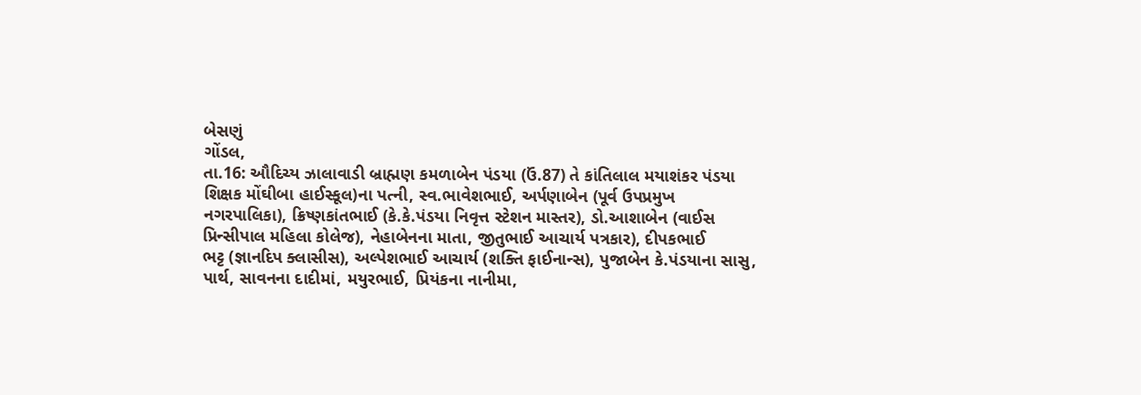બેસણું
ગોંડલ,
તા.16: ઔદિચ્ય ઝાલાવાડી બ્રાહ્મણ કમળાબેન પંડયા (ઉં.87) તે કાંતિલાલ મયાશંકર પંડયા
શિક્ષક મોંઘીબા હાઈસ્કૂલ)ના પત્ની, સ્વ.ભાવેશભાઈ, અર્પણાબેન (પૂર્વ ઉપપ્રમુખ
નગરપાલિકા), ક્રિષ્ણકાંતભાઈ (કે.કે.પંડયા નિવૃત્ત સ્ટેશન માસ્તર), ડો.આશાબેન (વાઈસ
પ્રિન્સીપાલ મહિલા કોલેજ), નેહાબેનના માતા, જીતુભાઈ આચાર્ય પત્રકાર), દીપકભાઈ
ભટ્ટ (જ્ઞાનદિપ ક્લાસીસ), અલ્પેશભાઈ આચાર્ય (શક્તિ ફાઈનાન્સ), પુજાબેન કે.પંડયાના સાસુ,
પાર્થ, સાવનના દાદીમાં, મયુરભાઈ, પ્રિયંકના નાનીમા,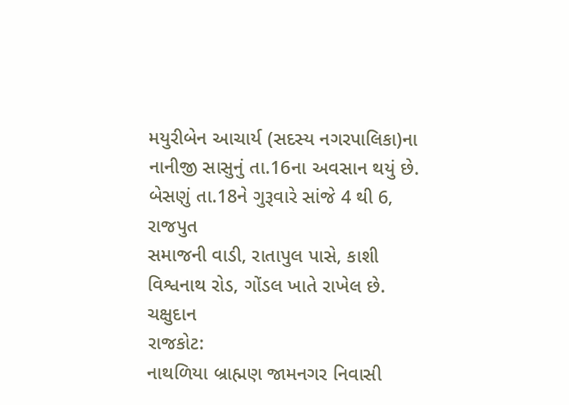મયુરીબેન આચાર્ય (સદસ્ય નગરપાલિકા)ના
નાનીજી સાસુનું તા.16ના અવસાન થયું છે. બેસણું તા.18ને ગુરૂવારે સાંજે 4 થી 6, રાજપુત
સમાજની વાડી, રાતાપુલ પાસે, કાશી વિશ્વનાથ રોડ, ગોંડલ ખાતે રાખેલ છે.
ચક્ષુદાન
રાજકોટ:
નાથળિયા બ્રાહ્મણ જામનગર નિવાસી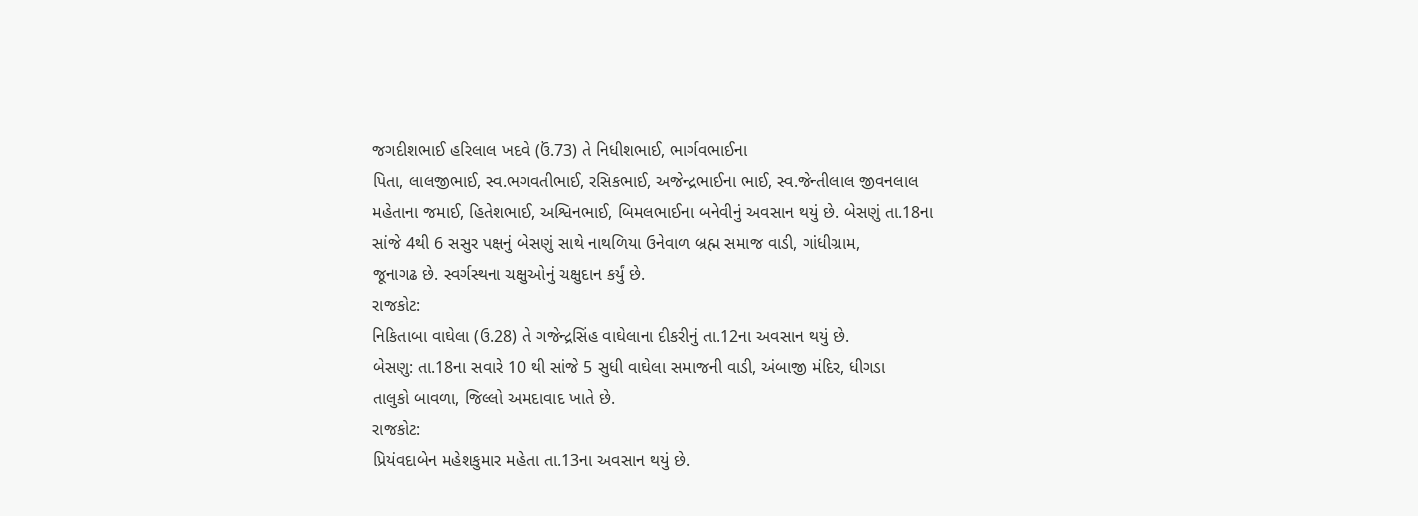જગદીશભાઈ હરિલાલ ખદવે (ઉં.73) તે નિધીશભાઈ, ભાર્ગવભાઈના
પિતા, લાલજીભાઈ, સ્વ.ભગવતીભાઈ, રસિકભાઈ, અજેન્દ્રભાઈના ભાઈ, સ્વ.જેન્તીલાલ જીવનલાલ
મહેતાના જમાઈ, હિતેશભાઈ, અશ્વિનભાઈ, બિમલભાઈના બનેવીનું અવસાન થયું છે. બેસણું તા.18ના
સાંજે 4થી 6 સસુર પક્ષનું બેસણું સાથે નાથળિયા ઉનેવાળ બ્રહ્મ સમાજ વાડી, ગાંધીગ્રામ,
જૂનાગઢ છે. સ્વર્ગસ્થના ચક્ષુઓનું ચક્ષુદાન કર્યું છે.
રાજકોટ:
નિકિતાબા વાઘેલા (ઉ.28) તે ગજેન્દ્રસિંહ વાઘેલાના દીકરીનું તા.12ના અવસાન થયું છે.
બેસણુ: તા.18ના સવારે 10 થી સાંજે 5 સુધી વાઘેલા સમાજની વાડી, અંબાજી મંદિર, ધીગડા
તાલુકો બાવળા, જિલ્લો અમદાવાદ ખાતે છે.
રાજકોટ:
પ્રિયંવદાબેન મહેશકુમાર મહેતા તા.13ના અવસાન થયું છે.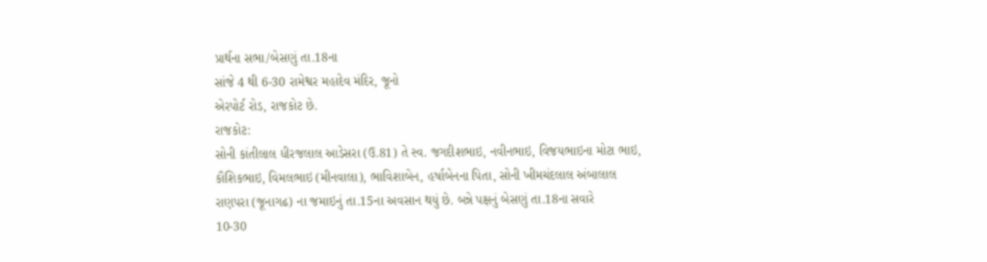પ્રાર્થના સભા/બેસણું તા.18ના
સાંજે 4 થી 6-30 રામેશ્વર મહાદેવ મંદિર, જૂનો
એરપોર્ટ રોડ, રાજકોટ છે.
રાજકોટ:
સોની કાંતીલાલ ધીરજલાલ આડેસરા (ઉ.81) તે સ્વ. જગદીશભાઇ, નવીનભાઇ, વિજયભાઇના મોટા ભાઇ,
કૌશિકભાઇ, વિમલભાઇ (મીનવાલા), ભાવિશાબેન, હર્ષાબેનના પિતા, સોની ખીમચંદલાલ અંબાલાલ
રાણપરા (જૂનાગઢ) ના જમાઇનું તા.15ના અવસાન થયું છે. બન્ને પક્ષનું બેસણું તા.18ના સવારે
10-30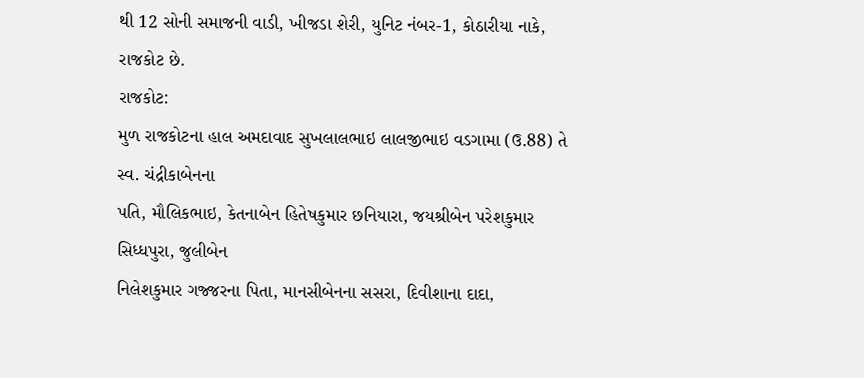થી 12 સોની સમાજની વાડી, ખીજડા શેરી, યુનિટ નંબર-1, કોઠારીયા નાકે, રાજકોટ છે.
રાજકોટ:
મુળ રાજકોટના હાલ અમદાવાદ સુખલાલભાઇ લાલજીભાઇ વડગામા (ઉ.88) તે સ્વ. ચંદ્રીકાબેનના
પતિ, મૌલિકભાઇ, કેતનાબેન હિતેષકુમાર છનિયારા, જયશ્રીબેન પરેશકુમાર સિધ્ધપુરા, જુલીબેન
નિલેશકુમાર ગજ્જરના પિતા, માનસીબેનના સસરા, દિવીશાના દાદા,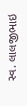સ્વ. લાલજીભાઇ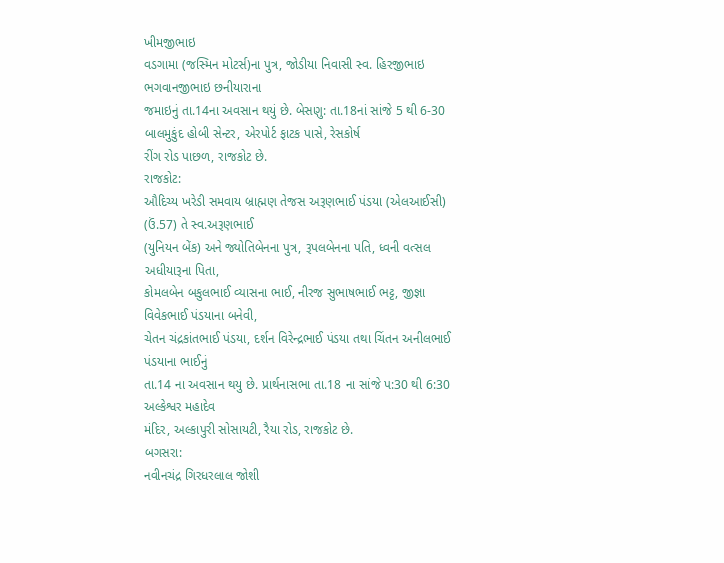ખીમજીભાઇ
વડગામા (જસ્મિન મોટર્સ)ના પુત્ર, જોડીયા નિવાસી સ્વ. હિરજીભાઇ ભગવાનજીભાઇ છનીયારાના
જમાઇનું તા.14ના અવસાન થયું છે. બેસણુ: તા.18નાં સાંજે 5 થી 6-30 બાલમુકુંદ હોબી સેન્ટર, એરપોર્ટ ફાટક પાસે, રેસકોર્ષ
રીંગ રોડ પાછળ, રાજકોટ છે.
રાજકોટ:
ઔદિચ્ય ખરેડી સમવાય બ્રાહ્મણ તેજસ અરૂણભાઈ પંડયા (એલઆઈસી) (ઉં.57) તે સ્વ.અરૂણભાઈ
(યુનિયન બેંક) અને જ્યોતિબેનના પુત્ર, રૂપલબેનના પતિ, ધ્વની વત્સલ અધીયારૂના પિતા,
કોમલબેન બકુલભાઈ વ્યાસના ભાઈ, નીરજ સુભાષભાઈ ભટ્ટ, જીજ્ઞા વિવેકભાઈ પંડયાના બનેવી,
ચેતન ચંદ્રકાંતભાઈ પંડયા, દર્શન વિરેન્દ્રભાઈ પંડયા તથા ચિંતન અનીલભાઈ પંડયાના ભાઈનું
તા.14 ના અવસાન થયુ છે. પ્રાર્થનાસભા તા.18 ના સાંજે પ:30 થી 6:30 અલ્કેશ્વર મહાદેવ
મંદિર, અલ્કાપુરી સોસાયટી, રૈયા રોડ, રાજકોટ છે.
બગસરા:
નવીનચંદ્ર ગિરધરલાલ જોશી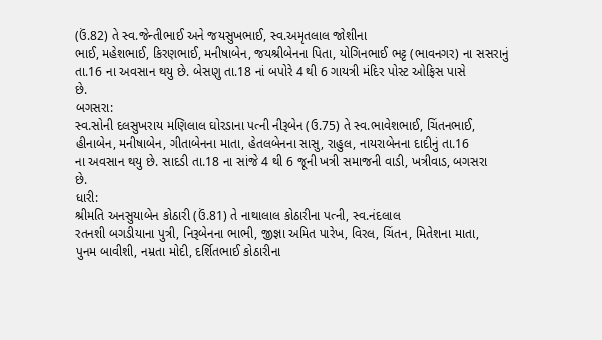(ઉં.82) તે સ્વ.જેન્તીભાઈ અને જયસુખભાઈ, સ્વ.અમૃતલાલ જોશીના
ભાઈ, મહેશભાઈ, કિરણભાઈ, મનીષાબેન, જયશ્રીબેનના પિતા, યોગિનભાઈ ભટ્ટ (ભાવનગર) ના સસરાનું
તા.16 ના અવસાન થયુ છે. બેસણુ તા.18 નાં બપોરે 4 થી 6 ગાયત્રી મંદિર પોસ્ટ ઓફિસ પાસે
છે.
બગસરા:
સ્વ.સોની દલસુખરાય મણિલાલ ઘોરડાના પત્ની નીરૂબેન (ઉ.75) તે સ્વ.ભાવેશભાઈ, ચિંતનભાઈ,
હીનાબેન, મનીષાબેન, ગીતાબેનના માતા, હેતલબેનના સાસુ, રાહુલ, નાયરાબેનના દાદીનું તા.16
ના અવસાન થયુ છે. સાદડી તા.18 ના સાંજે 4 થી 6 જૂની ખત્રી સમાજની વાડી, ખત્રીવાડ, બગસરા
છે.
ધારી:
શ્રીમતિ અનસુયાબેન કોઠારી (ઉં.81) તે નાથાલાલ કોઠારીના પત્ની, સ્વ.નંદલાલ
રતનશી બગડીયાના પુત્રી, નિરૂબેનના ભાભી, જીજ્ઞા અમિત પારેખ, વિરલ, ચિંતન, મિતેશના માતા,
પુનમ બાવીશી, નમ્રતા મોદી, દર્શિતભાઈ કોઠારીના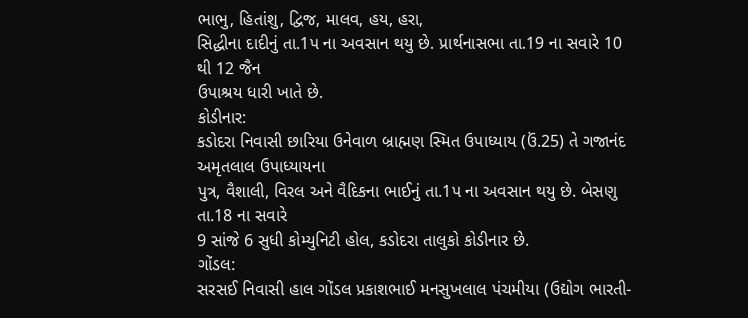ભાભુ, હિતાંશુ, દ્વિજ, માલવ, હય, હરા,
સિદ્ધીના દાદીનું તા.1પ ના અવસાન થયુ છે. પ્રાર્થનાસભા તા.19 ના સવારે 10 થી 12 જૈન
ઉપાશ્રય ધારી ખાતે છે.
કોડીનાર:
કડોદરા નિવાસી છારિયા ઉનેવાળ બ્રાહ્મણ સ્મિત ઉપાધ્યાય (ઉં.25) તે ગજાનંદ અમૃતલાલ ઉપાધ્યાયના
પુત્ર, વૈશાલી, વિરલ અને વૈદિકના ભાઈનું તા.1પ ના અવસાન થયુ છે. બેસણુ તા.18 ના સવારે
9 સાંજે 6 સુધી કોમ્યુનિટી હોલ, કડોદરા તાલુકો કોડીનાર છે.
ગોંડલ:
સરસઈ નિવાસી હાલ ગોંડલ પ્રકાશભાઈ મનસુખલાલ પંચમીયા (ઉદ્યોગ ભારતી-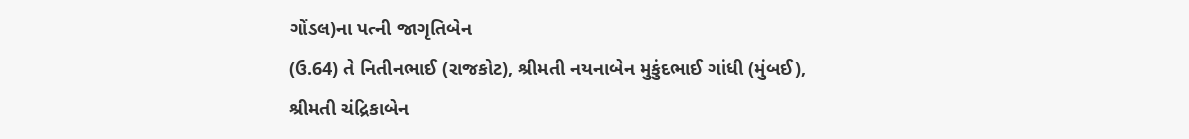ગોંડલ)ના પત્ની જાગૃતિબેન
(ઉ.64) તે નિતીનભાઈ (રાજકોટ), શ્રીમતી નયનાબેન મુકુંદભાઈ ગાંધી (મુંબઈ), શ્રીમતી ચંદ્રિકાબેન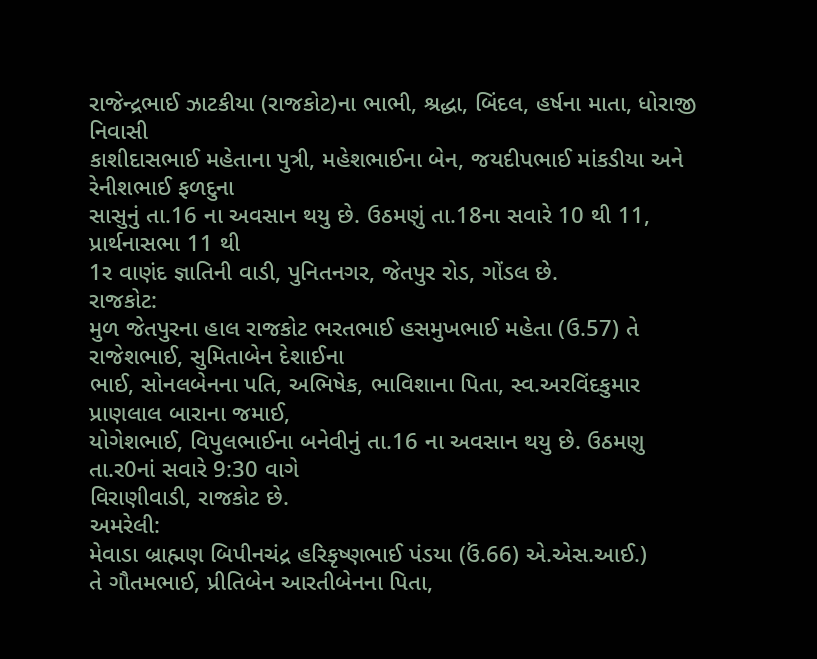રાજેન્દ્રભાઈ ઝાટકીયા (રાજકોટ)ના ભાભી, શ્રદ્ધા, બિંદલ, હર્ષના માતા, ધોરાજી નિવાસી
કાશીદાસભાઈ મહેતાના પુત્રી, મહેશભાઈના બેન, જયદીપભાઈ માંકડીયા અને રેનીશભાઈ ફળદુના
સાસુનું તા.16 ના અવસાન થયુ છે. ઉઠમણું તા.18ના સવારે 10 થી 11, પ્રાર્થનાસભા 11 થી
1ર વાણંદ જ્ઞાતિની વાડી, પુનિતનગર, જેતપુર રોડ, ગોંડલ છે.
રાજકોટ:
મુળ જેતપુરના હાલ રાજકોટ ભરતભાઈ હસમુખભાઈ મહેતા (ઉ.57) તે રાજેશભાઈ, સુમિતાબેન દેશાઈના
ભાઈ, સોનલબેનના પતિ, અભિષેક, ભાવિશાના પિતા, સ્વ.અરવિંદકુમાર પ્રાણલાલ બારાના જમાઈ,
યોગેશભાઈ, વિપુલભાઈના બનેવીનું તા.16 ના અવસાન થયુ છે. ઉઠમણુ તા.ર0નાં સવારે 9:30 વાગે
વિરાણીવાડી, રાજકોટ છે.
અમરેલી:
મેવાડા બ્રાહ્મણ બિપીનચંદ્ર હરિકૃષ્ણભાઈ પંડયા (ઉં.66) એ.એસ.આઈ.)
તે ગૌતમભાઈ, પ્રીતિબેન આરતીબેનના પિતા,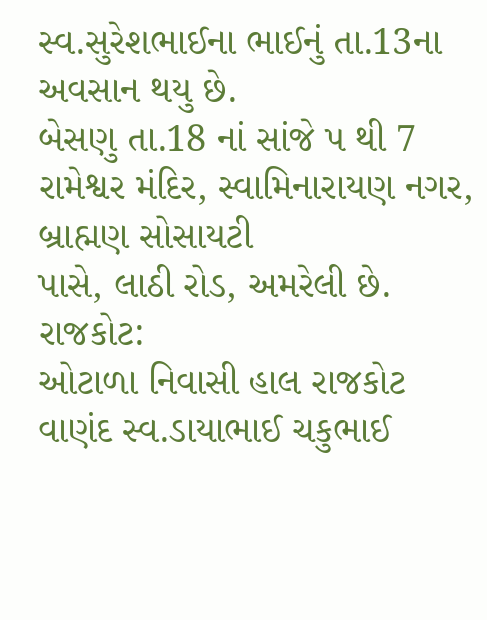સ્વ.સુરેશભાઈના ભાઈનું તા.13ના અવસાન થયુ છે.
બેસણુ તા.18 નાં સાંજે પ થી 7 રામેશ્વર મંદિર, સ્વામિનારાયણ નગર, બ્રાહ્મણ સોસાયટી
પાસે, લાઠી રોડ, અમરેલી છે.
રાજકોટ:
ઓટાળા નિવાસી હાલ રાજકોટ વાણંદ સ્વ.ડાયાભાઈ ચકુભાઈ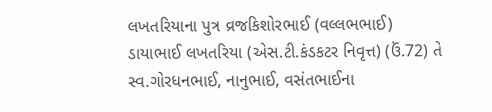લખતરિયાના પુત્ર વ્રજકિશોરભાઈ (વલ્લભભાઈ)
ડાયાભાઈ લખતરિયા (એસ.ટી.કંડકટર નિવૃત્ત) (ઉં.72) તે સ્વ.ગોરધનભાઈ, નાનુભાઈ, વસંતભાઈના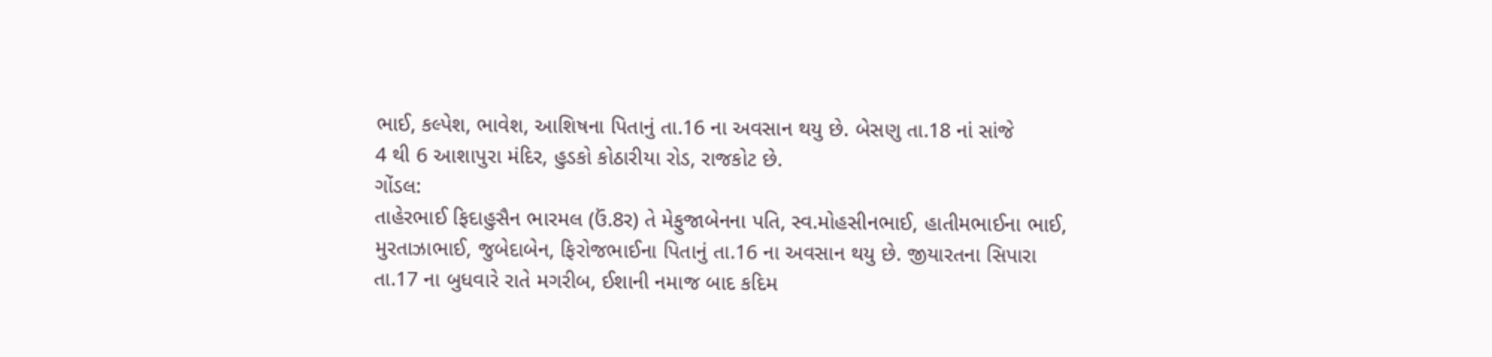ભાઈ, કલ્પેશ, ભાવેશ, આશિષના પિતાનું તા.16 ના અવસાન થયુ છે. બેસણુ તા.18 નાં સાંજે
4 થી 6 આશાપુરા મંદિર, હુડકો કોઠારીયા રોડ, રાજકોટ છે.
ગોંડલ:
તાહેરભાઈ ફિદાહુસૈન ભારમલ (ઉં.8ર) તે મેફુજાબેનના પતિ, સ્વ.મોહસીનભાઈ, હાતીમભાઈના ભાઈ,
મુરતાઝાભાઈ, જુબેદાબેન, ફિરોજભાઈના પિતાનું તા.16 ના અવસાન થયુ છે. જીયારતના સિપારા
તા.17 ના બુધવારે રાતે મગરીબ, ઈશાની નમાજ બાદ કદિમ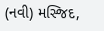(નવી) મસ્જિદ,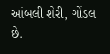આંબલી શેરી, ગોંડલ
છે.